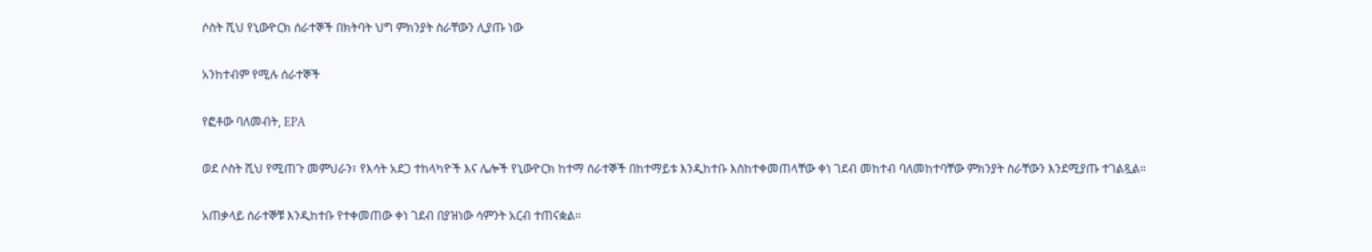ሶስት ሺህ የኒውዮርክ ሰራተኞች በክትባት ህግ ምክንያት ስራቸውን ሊያጡ ነው

አንከተብም የሚሉ ሰራተኞች

የፎቶው ባለመብት, EPA

ወደ ሶስት ሺህ የሚጠጉ መምህራን፣ የእሳት አደጋ ተከላካዮች እና ሌሎች የኒውዮርክ ከተማ ሰራተኞች በከተማይቱ እንዲከተቡ እስከተቀመጠላቸው ቀነ ገደብ መከተብ ባለመከተባቸው ምክንያት ስራቸውን እንደሚያጡ ተገልጿል።

አጠቃላይ ሰራተኞቹ እንዲከተቡ የተቀመጠው ቀነ ገደብ በያዝነው ሳምንት አርብ ተጠናቋል።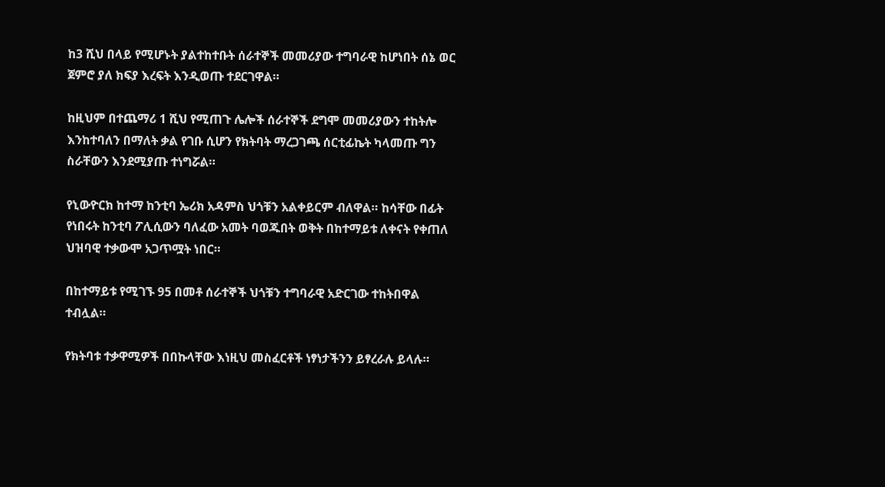ከ3 ሺህ በላይ የሚሆኑት ያልተከተቡት ሰራተኞች መመሪያው ተግባራዊ ከሆነበት ሰኔ ወር ጀምሮ ያለ ክፍያ እረፍት እንዲወጡ ተደርገዋል።

ከዚህም በተጨማሪ 1 ሺህ የሚጠጉ ሌሎች ሰራተኞች ደግሞ መመሪያውን ተከትሎ እንከተባለን በማለት ቃል የገቡ ሲሆን የክትባት ማረጋገጫ ሰርቲፊኬት ካላመጡ ግን ስራቸውን እንደሚያጡ ተነግሯል።

የኒውዮርክ ከተማ ከንቲባ ኤሪክ አዳምስ ህጎቹን አልቀይርም ብለዋል። ከሳቸው በፊት የነበሩት ከንቲባ ፖሊሲውን ባለፈው አመት ባወጁበት ወቅት በከተማይቱ ለቀናት የቀጠለ ህዝባዊ ተቃውሞ አጋጥሟት ነበር።

በከተማይቱ የሚገኙ 95 በመቶ ሰራተኞች ህጎቹን ተግባራዊ አድርገው ተከትበዋል ተብሏል።

የክትባቱ ተቃዋሚዎች በበኩላቸው እነዚህ መስፈርቶች ነፃነታችንን ይፃረራሉ ይላሉ።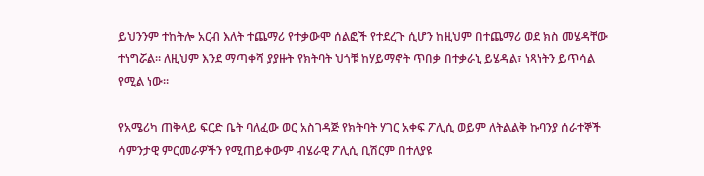ይህንንም ተከትሎ አርብ እለት ተጨማሪ የተቃውሞ ሰልፎች የተደረጉ ሲሆን ከዚህም በተጨማሪ ወደ ክስ መሄዳቸው ተነግሯል። ለዚህም እንደ ማጣቀሻ ያያዙት የክትባት ህጎቹ ከሃይማኖት ጥበቃ በተቃራኒ ይሄዳል፣ ነጻነትን ይጥሳል የሚል ነው።

የአሜሪካ ጠቅላይ ፍርድ ቤት ባለፈው ወር አስገዳጅ የክትባት ሃገር አቀፍ ፖሊሲ ወይም ለትልልቅ ኩባንያ ሰራተኞች ሳምንታዊ ምርመራዎችን የሚጠይቀውም ብሄራዊ ፖሊሲ ቢሽርም በተለያዩ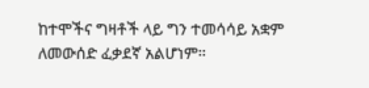ከተሞችና ግዛቶች ላይ ግን ተመሳሳይ አቋም ለመውሰድ ፈቃደኛ አልሆነም።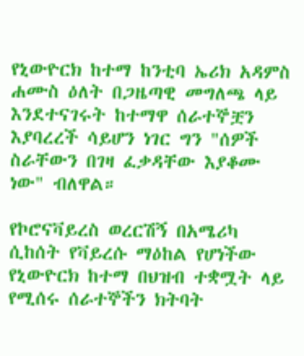የኒውዮርክ ከተማ ከንቲባ ኤሪክ አዳምስ ሐሙስ ዕለት በጋዜጣዊ መግለጫ ላይ እንደተናገሩት ከተማዋ ሰራተኞቿን እያባረረች ሳይሆን ነገር ግን "ሰዎች ስራቸውን በገዛ ፈቃዳቸው እያቆሙ ነው" ብለዋል።

የኮሮናቫይረስ ወረርሽኝ በአሜሪካ ሲከሰት የቫይረሱ ማዕከል የሆነችው የኒውዮርክ ከተማ በህዝብ ተቋሟት ላይ የሚሰሩ ሰራተኞችን ክትባት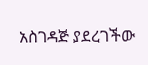አስገዳጅ ያደረገችው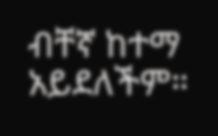ብቸኛ ከተማ አይደለችም።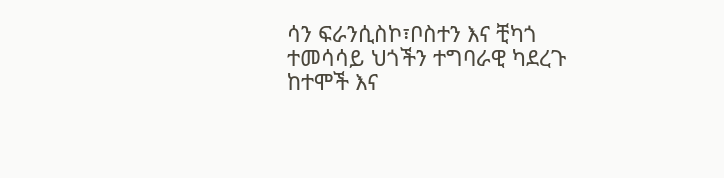ሳን ፍራንሲስኮ፣ቦስተን እና ቺካጎ ተመሳሳይ ህጎችን ተግባራዊ ካደረጉ ከተሞች እና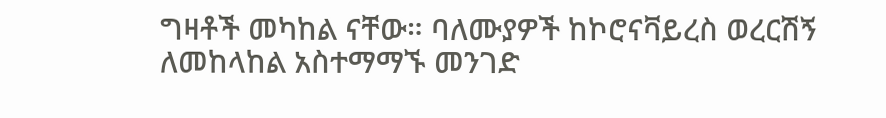ግዛቶች መካከል ናቸው። ባለሙያዎች ከኮሮናቫይረስ ወረርሽኝ ለመከላከል አስተማማኙ መንገድ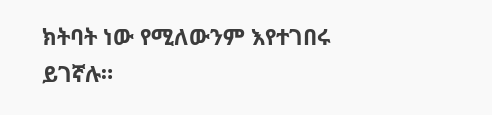ክትባት ነው የሚለውንም እየተገበሩ ይገኛሉ።